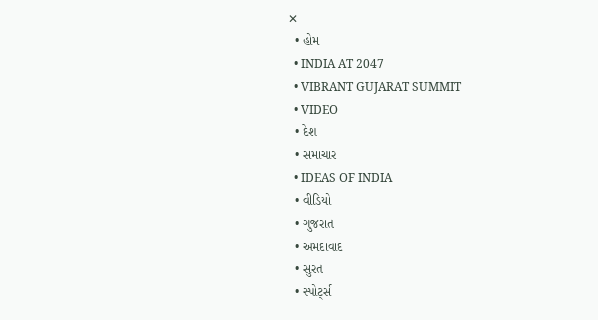✕
  • હોમ
  • INDIA AT 2047
  • VIBRANT GUJARAT SUMMIT
  • VIDEO
  • દેશ
  • સમાચાર
  • IDEAS OF INDIA
  • વીડિયો
  • ગુજરાત
  • અમદાવાદ
  • સુરત
  • સ્પોર્ટ્સ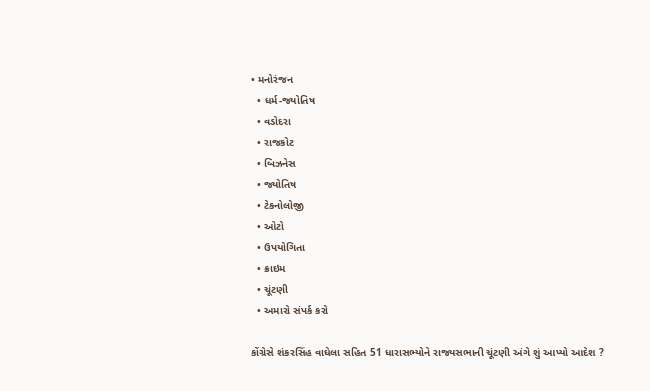• મનોરંજન
  • ધર્મ-જ્યોતિષ
  • વડોદરા
  • રાજકોટ
  • બિઝનેસ
  • જ્યોતિષ
  • ટેકનોલોજી
  • ઓટો
  • ઉપયોગિતા
  • ક્રાઇમ
  • ચૂંટણી
  • અમારો સંપર્ક કરો

કોંગ્રેસે શંકરસિંહ વાઘેલા સહિત 51 ધારાસભ્યોને રાજ્યસભાની ચૂંટણી અંગે શું આપ્યો આદેશ ?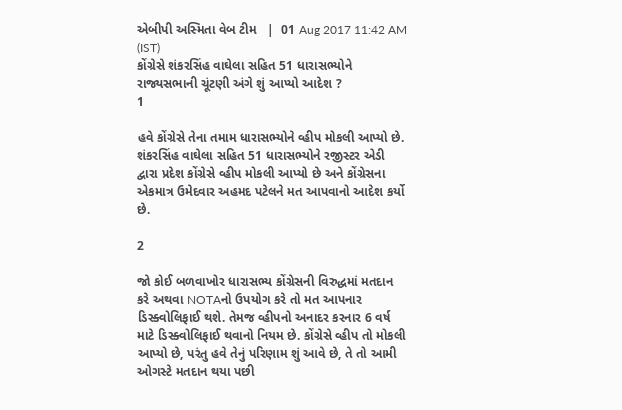એબીપી અસ્મિતા વેબ ટીમ   |  01 Aug 2017 11:42 AM (IST)
કોંગ્રેસે શંકરસિંહ વાઘેલા સહિત 51 ધારાસભ્યોને રાજ્યસભાની ચૂંટણી અંગે શું આપ્યો આદેશ ?
1

હવે કોંગ્રેસે તેના તમામ ધારાસભ્યોને વ્હીપ મોકલી આપ્યો છે. શંકરસિંહ વાઘેલા સહિત 51 ધારાસભ્યોને રજીસ્ટર એડી દ્વારા પ્રદેશ કોંગ્રેસે વ્હીપ મોકલી આપ્યો છે અને કોંગ્રેસના એકમાત્ર ઉમેદવાર અહમદ પટેલને મત આપવાનો આદેશ કર્યો છે.

2

જો કોઈ બળવાખોર ધારાસભ્ય કોંગ્રેસની વિરુદ્ધમાં મતદાન કરે અથવા NOTAનો ઉપયોગ કરે તો મત આપનાર ડિસ્ક્વોલિફાઈ થશે. તેમજ વ્હીપનો અનાદર કરનાર 6 વર્ષ માટે ડિસ્ક્વોલિફાઈ થવાનો નિયમ છે. કોંગ્રેસે વ્હીપ તો મોકલી આપ્યો છે, પરંતુ હવે તેનું પરિણામ શું આવે છે, તે તો આમી ઓગસ્ટે મતદાન થયા પછી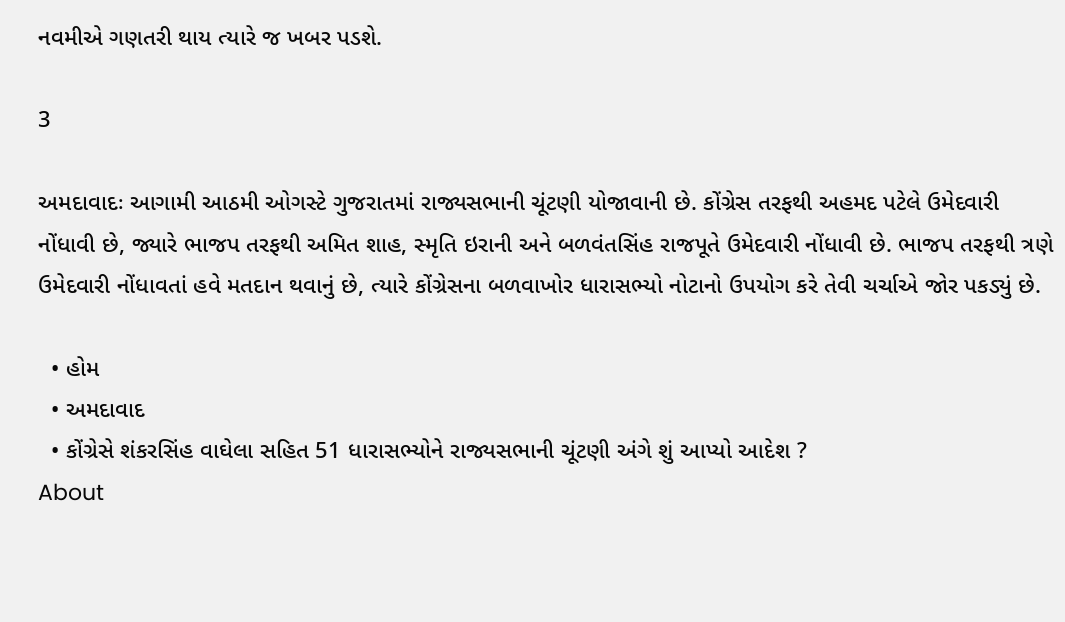નવમીએ ગણતરી થાય ત્યારે જ ખબર પડશે.

3

અમદાવાદઃ આગામી આઠમી ઓગસ્ટે ગુજરાતમાં રાજ્યસભાની ચૂંટણી યોજાવાની છે. કોંગ્રેસ તરફથી અહમદ પટેલે ઉમેદવારી નોંધાવી છે, જ્યારે ભાજપ તરફથી અમિત શાહ, સ્મૃતિ ઇરાની અને બળવંતસિંહ રાજપૂતે ઉમેદવારી નોંધાવી છે. ભાજપ તરફથી ત્રણે ઉમેદવારી નોંધાવતાં હવે મતદાન થવાનું છે, ત્યારે કોંગ્રેસના બળવાખોર ધારાસભ્યો નોટાનો ઉપયોગ કરે તેવી ચર્ચાએ જોર પકડ્યું છે.

  • હોમ
  • અમદાવાદ
  • કોંગ્રેસે શંકરસિંહ વાઘેલા સહિત 51 ધારાસભ્યોને રાજ્યસભાની ચૂંટણી અંગે શું આપ્યો આદેશ ?
About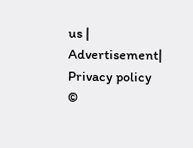us | Advertisement| Privacy policy
©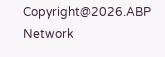Copyright@2026.ABP Network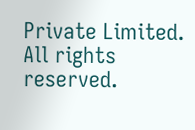Private Limited. All rights reserved.